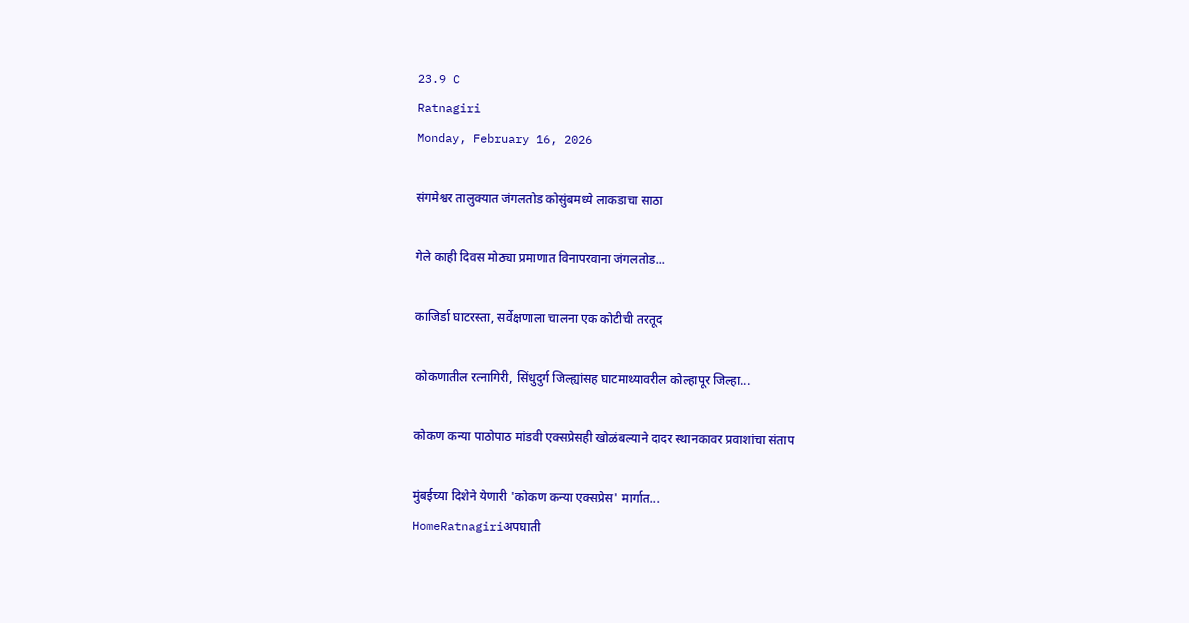23.9 C
Ratnagiri
Monday, February 16, 2026

संगमेश्वर तालुक्यात जंगलतोड कोसुंबमध्ये लाकडाचा साठा

गेले काही दिवस मोठ्या प्रमाणात विनापरवाना जंगलतोड...

काजिर्डा घाटरस्ता, सर्वेक्षणाला चालना एक कोटीची तरतूद

कोकणातील रत्नागिरी, सिंधुदुर्ग जिल्ह्यांसह घाटमाथ्यावरील कोल्हापूर जिल्हा...

कोकण कन्या पाठोपाठ मांडवी एक्सप्रेसही खोळंबल्याने दादर स्थानकावर प्रवाशांचा संताप

मुंबईच्या दिशेने येणारी 'कोकण कन्या एक्सप्रेस' मार्गात...
HomeRatnagiriअपघाती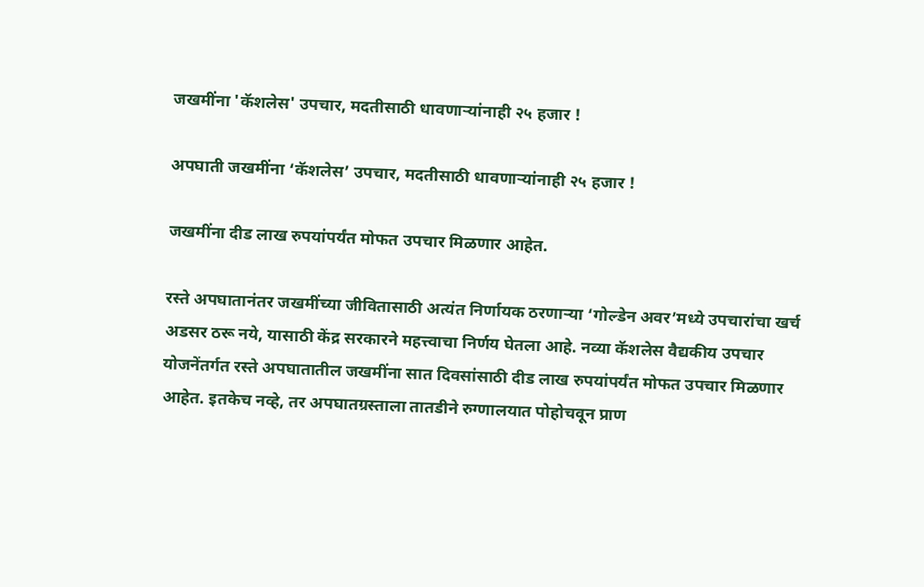जखमींना 'कॅशलेस' उपचार, मदतीसाठी धावणाऱ्यांनाही २५ हजार !

अपघाती जखमींना ‘कॅशलेस’ उपचार, मदतीसाठी धावणाऱ्यांनाही २५ हजार !

जखमींना दीड लाख रुपयांपर्यंत मोफत उपचार मिळणार आहेत.

रस्ते अपघातानंतर जखमींच्या जीवितासाठी अत्यंत निर्णायक ठरणाऱ्या ‘गोल्डेन अवर’मध्ये उपचारांचा खर्च अडसर ठरू नये, यासाठी केंद्र सरकारने महत्त्वाचा निर्णय घेतला आहे. नव्या कॅशलेस वैद्यकीय उपचार योजनेंतर्गत रस्ते अपघातातील जखमींना सात दिवसांसाठी दीड लाख रुपयांपर्यंत मोफत उपचार मिळणार आहेत. इतकेच नव्हे, तर अपघातग्रस्ताला तातडीने रुग्णालयात पोहोचवून प्राण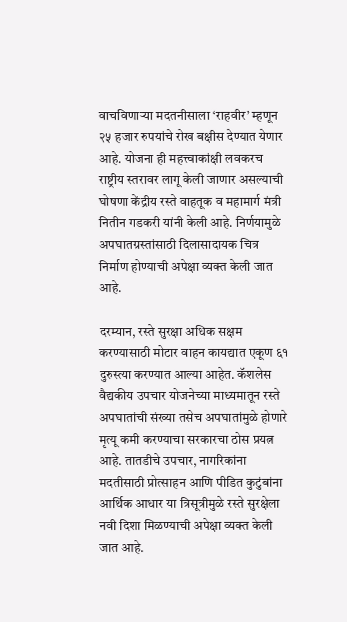वाचविणाऱ्या मदतनीसाला ‘राहवीर’ म्हणून २५ हजार रुपयांचे रोख बक्षीस देण्यात येणार आहे. योजना ही महत्त्वाकांक्षी लवकरच राष्ट्रीय स्तरावर लागू केली जाणार असल्याची घोषणा केंद्रीय रस्ते वाहतूक व महामार्ग मंत्री नितीन गडकरी यांनी केली आहे. निर्णयामुळे अपघातग्रस्तांसाठी दिलासादायक चित्र निर्माण होण्याची अपेक्षा व्यक्त केली जात आहे.

दरम्यान, रस्ते सुरक्षा अधिक सक्षम करण्यासाठी मोटार वाहन कायद्यात एकूण ६१ दुरुस्त्या करण्यात आल्या आहेत. कॅशलेस वैद्यकीय उपचार योजनेच्या माध्यमातून रस्ते अपघातांची संख्या तसेच अपघातांमुळे होणारे मृत्यू कमी करण्याचा सरकारचा ठोस प्रयत्न आहे. तातडीचे उपचार, नागरिकांना मदतीसाठी प्रोत्साहन आणि पीडित कुटुंबांना आर्थिक आधार या त्रिसूत्रीमुळे रस्ते सुरक्षेला नवी दिशा मिळण्याची अपेक्षा व्यक्त केली जात आहे.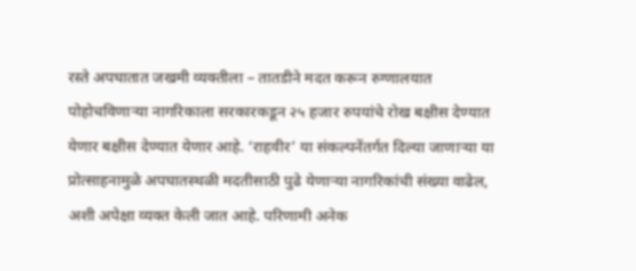रस्ते अपघातात जखमी व्यक्तीला – तातडीने मदत करून रुग्णालयात पोहोचविणाऱ्या नागरिकाला सरकारकडून २५ हजार रुपयांचे रोख बक्षीस देण्यात येणार बक्षीस देण्यात येणार आहे. ‘राहवीर’ या संकल्पनेंतर्गत दिल्या जाणाऱ्या या प्रोत्साहनामुळे अपघातस्थळी मदतीसाठी पुढे येणाऱ्या नागरिकांची संख्या वाढेल, अशी अपेक्षा व्यक्त केली जात आहे. परिणामी अनेक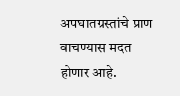अपघातग्रस्तांचे प्राण वाचण्यास मदत होणार आहे.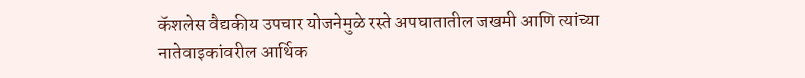कॅशलेस वैद्यकीय उपचार योजनेमुळे रस्ते अपघातातील जखमी आणि त्यांच्या नातेवाइकांवरील आर्थिक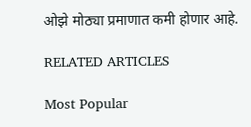ओझे मोठ्या प्रमाणात कमी होणार आहे.

RELATED ARTICLES

Most Popular